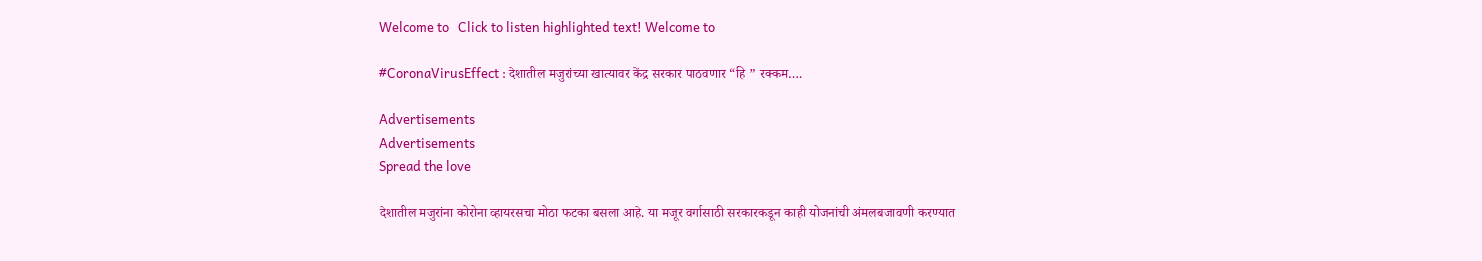Welcome to   Click to listen highlighted text! Welcome to

#CoronaVirusEffect : देशातील मजुरांच्या खात्यावर केंद्र सरकार पाठवणार “हि ” रक्कम….

Advertisements
Advertisements
Spread the love

देशातील मजुरांना कोरोना व्हायरसचा मोठा फटका बसला आहे. या मजूर वर्गासाठी सरकारकडून काही योजनांची अंमलबजावणी करण्यात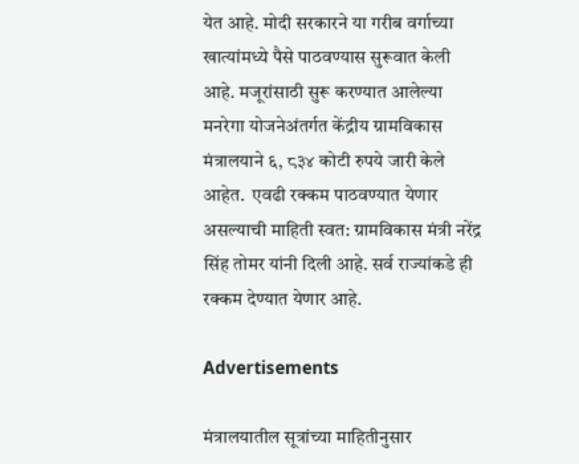येत आहे. मोदी सरकारने या गरीब वर्गाच्या खात्यांमध्ये पैसे पाठवण्यास सुरूवात केली आहे. मजूरांसाठी सुरू करण्यात आलेल्या मनरेगा योजनेअंतर्गत केंद्रीय ग्रामविकास मंत्रालयाने ६, ८३४ कोटी रुपये जारी केले आहेत.  एवढी रक्कम पाठवण्यात येणार असल्याची माहिती स्वत: ग्रामविकास मंत्री नरेंद्र सिंह तोमर यांनी दिली आहे. सर्व राज्यांकडे ही रक्कम देण्यात येणार आहे.

Advertisements

मंत्रालयातील सूत्रांच्या माहितीनुसार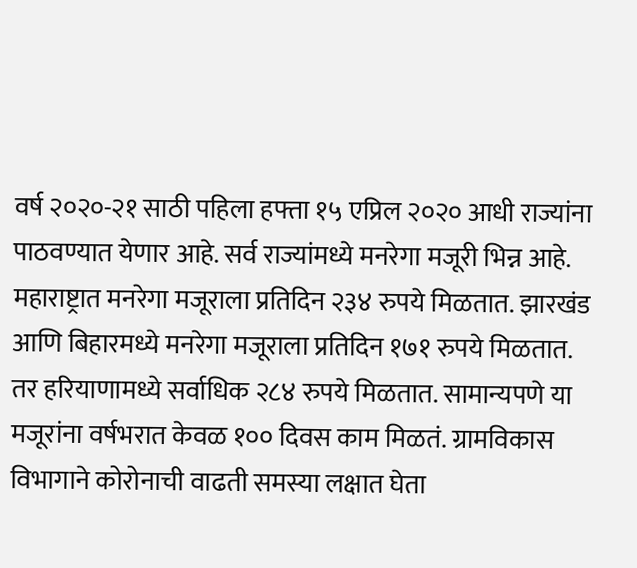वर्ष २०२०-२१ साठी पहिला हफ्ता १५ एप्रिल २०२० आधी राज्यांना पाठवण्यात येणार आहे. सर्व राज्यांमध्ये मनरेगा मजूरी भिन्न आहे. महाराष्ट्रात मनरेगा मजूराला प्रतिदिन २३४ रुपये मिळतात. झारखंड आणि बिहारमध्ये मनरेगा मजूराला प्रतिदिन १७१ रुपये मिळतात. तर हरियाणामध्ये सर्वाधिक २८४ रुपये मिळतात. सामान्यपणे या मजूरांना वर्षभरात केवळ १०० दिवस काम मिळतं. ग्रामविकास विभागाने कोरोनाची वाढती समस्या लक्षात घेता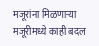मजूरांना मिळणाऱ्या मजूरीमध्ये काही बदल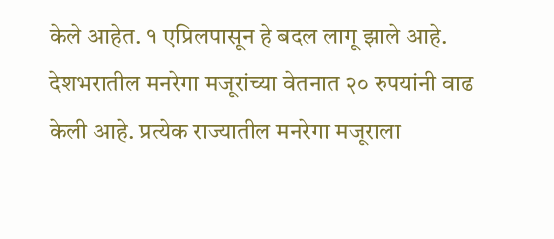केले आहेत. १ एप्रिलपासून हे बदल लागू झाले आहे. देशभरातील मनरेगा मजूरांच्या वेतनात २० रुपयांनी वाढ केली आहे. प्रत्येक राज्यातील मनरेगा मजूराला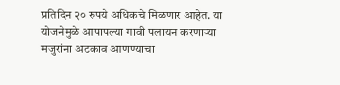प्रतिदिन २० रुपये अधिकचे मिळणार आहेत. या योजनेमुळे आपापल्या गावी पलायन करणाऱ्या मजुरांना अटकाव आणण्याचा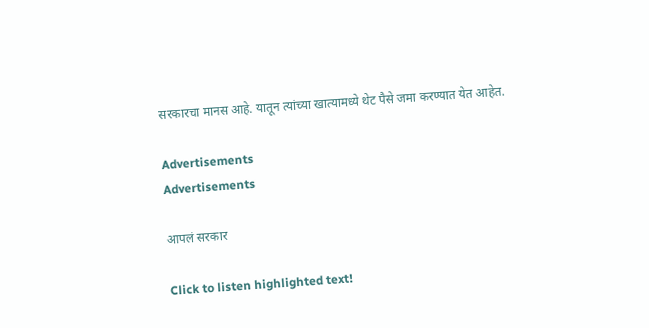सरकारचा मानस आहे. यातून त्यांच्या खात्यामध्ये थेट पैसे जमा करण्यात येत आहेत.

Advertisements
Advertisements

आपलं सरकार

Click to listen highlighted text!